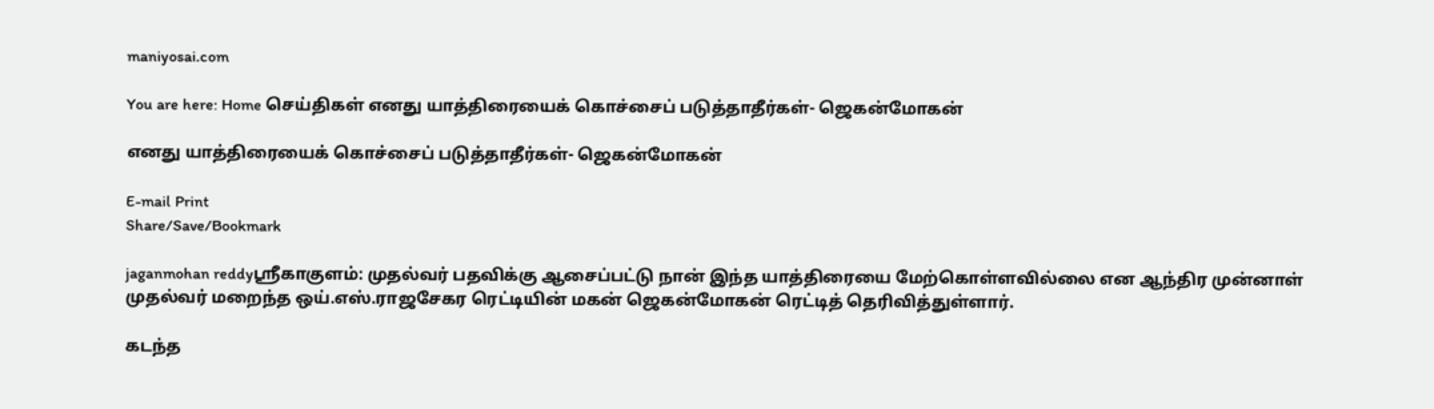maniyosai.com

You are here: Home செய்திகள் எனது யாத்திரையைக் கொச்சைப் படுத்தாதீர்கள்- ஜெகன்மோகன்

எனது யாத்திரையைக் கொச்சைப் படுத்தாதீர்கள்- ஜெகன்மோகன்

E-mail Print
Share/Save/Bookmark

jaganmohan reddyஸ்ரீகாகுளம்: முதல்வர் பதவிக்கு ஆசைப்பட்டு நான் இந்த யாத்திரையை மேற்கொள்ளவில்லை என ஆந்திர முன்னாள் முதல்வர் மறைந்த ஒய்.எஸ்.ராஜசேகர ரெட்டியின் மகன் ஜெகன்மோகன் ரெட்டித் தெரிவித்துள்ளார்.

கடந்த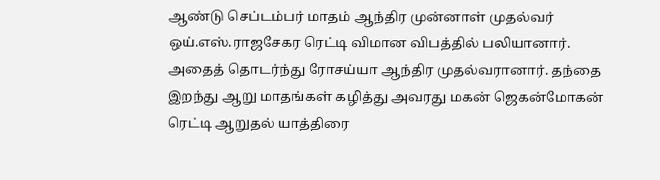ஆண்டு செப்டம்பர் மாதம் ஆந்திர முன்னாள் முதல்வர் ஒய்.எஸ்.ராஜசேகர ரெட்டி விமான விபத்தில் பலியானார். அதைத் தொடர்ந்து ரோசய்யா ஆந்திர முதல்வரானார். தந்தை இறந்து ஆறு மாதங்கள் கழித்து அவரது மகன் ஜெகன்மோகன் ரெட்டி ஆறுதல் யாத்திரை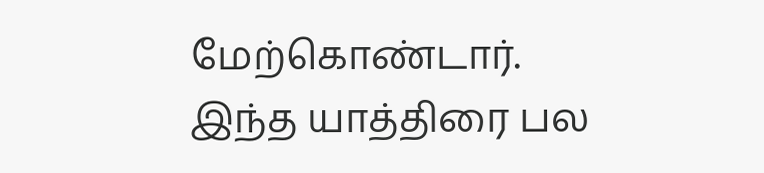மேற்கொண்டார். இந்த யாத்திரை பல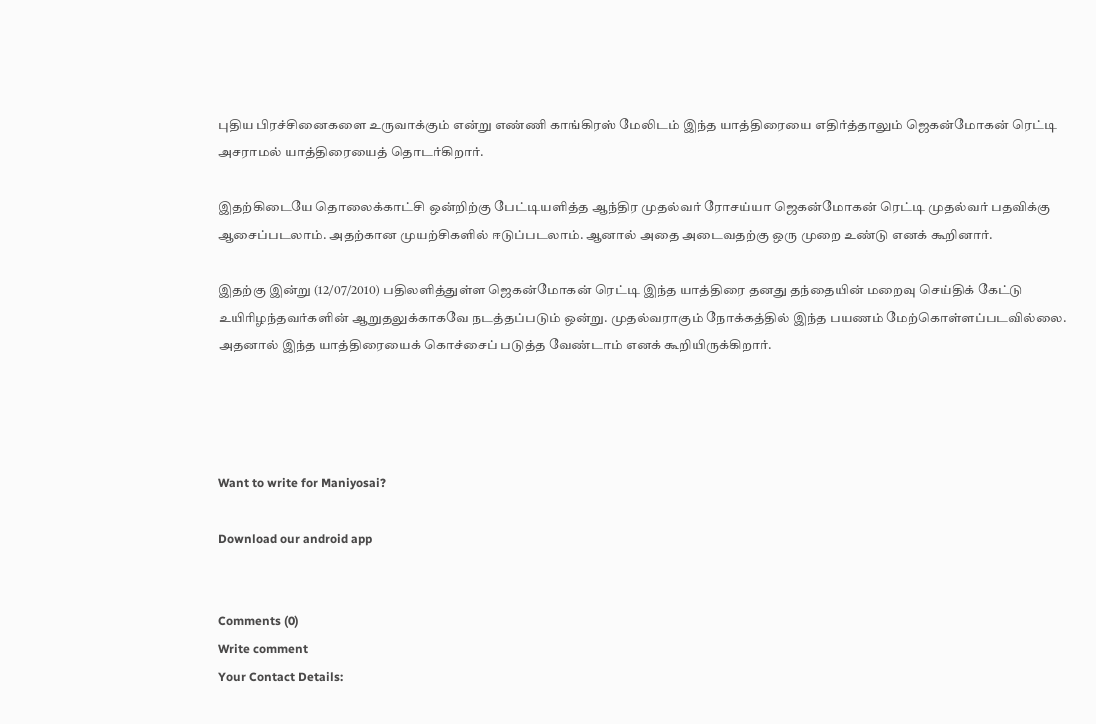புதிய பிரச்சினைகளை உருவாக்கும் என்று எண்ணி காங்கிரஸ் மேலிடம் இந்த யாத்திரையை எதிர்த்தாலும் ஜெகன்மோகன் ரெட்டி அசராமல் யாத்திரையைத் தொடர்கிறார்.

இதற்கிடையே தொலைக்காட்சி ஒன்றிற்கு பேட்டியளித்த ஆந்திர முதல்வர் ரோசய்யா ஜெகன்மோகன் ரெட்டி முதல்வர் பதவிக்கு ஆசைப்படலாம். அதற்கான முயற்சிகளில் ஈடுப்படலாம். ஆனால் அதை அடைவதற்கு ஒரு முறை உண்டு எனக் கூறினார்.

இதற்கு இன்று (12/07/2010) பதிலளித்துள்ள ஜெகன்மோகன் ரெட்டி இந்த யாத்திரை தனது தந்தையின் மறைவு செய்திக் கேட்டு உயிரிழந்தவர்களின் ஆறுதலுக்காகவே நடத்தப்படும் ஒன்று. முதல்வராகும் நோக்கத்தில் இந்த பயணம் மேற்கொள்ளப்படவில்லை. அதனால் இந்த யாத்திரையைக் கொச்சைப் படுத்த வேண்டாம் எனக் கூறியிருக்கிறார்.




Want to write for Maniyosai?

Download our android app


Comments (0)
Write comment
Your Contact Details: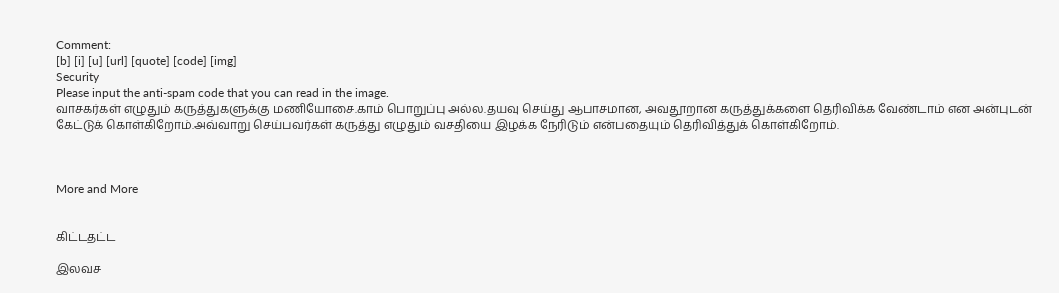Comment:
[b] [i] [u] [url] [quote] [code] [img]
Security
Please input the anti-spam code that you can read in the image.
வாசகர்கள் எழுதும் கருத்துகளுக்கு மணியோசை.காம் பொறுப்பு அல்ல.தயவு செய்து ஆபாசமான, அவதூறான கருத்துக்களை தெரிவிக்க வேண்டாம் என அன்புடன் கேட்டுக் கொள்கிறோம்.அவ்வாறு செய்பவர்கள் கருத்து எழுதும் வசதியை இழக்க நேரிடும் என்பதையும் தெரிவித்துக் கொள்கிறோம்.



More and More


கிட்டதட்ட

இலவச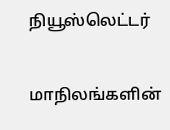நியூஸ்லெட்டர்

மாநிலங்களின்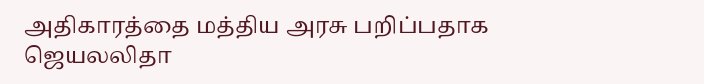அதிகாரத்தை மத்திய அரசு பறிப்பதாக ஜெயலலிதா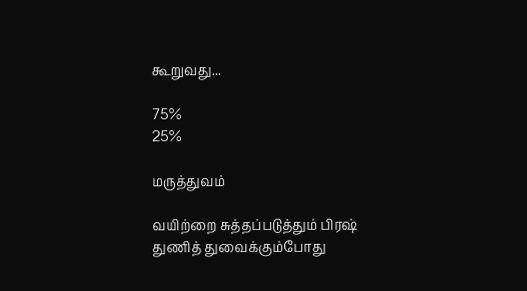கூறுவது...

75%
25%

மருத்துவம்

வயிற்றை சுத்தப்படுத்தும் பிரஷ்
துணித் துவைக்கும்போது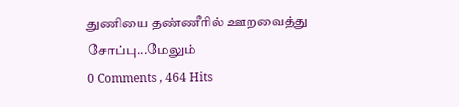துணியை தண்ணீரில் ஊறவைத்து சோப்பு...மேலும்
0 Comments , 464 Hits